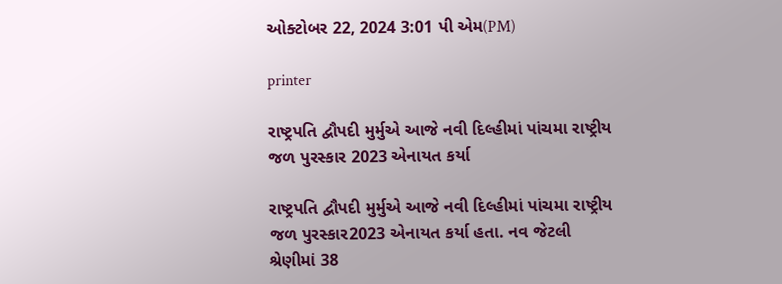ઓક્ટોબર 22, 2024 3:01 પી એમ(PM)

printer

રાષ્ટ્રપતિ દ્વૌપદી મુર્મુએ આજે નવી દિલ્હીમાં પાંચમા રાષ્ટ્રીય જળ પુરસ્કાર 2023 એનાયત કર્યા

રાષ્ટ્રપતિ દ્વૌપદી મુર્મુએ આજે નવી દિલ્હીમાં પાંચમા રાષ્ટ્રીય જળ પુરસ્કાર2023 એનાયત કર્યા હતા. નવ જેટલી શ્રેણીમાં 38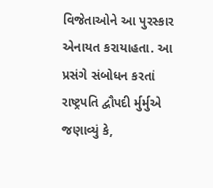વિજેતાઓને આ પુરસ્કાર એનાયત કરાયાહતા. આ પ્રસંગે સંબોધન કરતાં રાષ્ટ્રપતિ દ્વૌપદી ર્મુર્મુએ જણાવ્યું કે,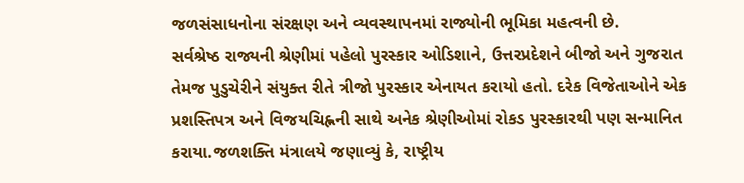જળસંસાધનોના સંરક્ષણ અને વ્યવસ્થાપનમાં રાજ્યોની ભૂમિકા મહત્વની છે.
સર્વશ્રેષ્ઠ રાજ્યની શ્રેણીમાં પહેલો પુરસ્કાર ઓડિશાને, ઉત્તરપ્રદેશને બીજો અને ગુજરાત તેમજ પુડુચેરીને સંયુક્ત રીતે ત્રીજો પુરસ્કાર એનાયત કરાયો હતો. દરેક વિજેતાઓને એક પ્રશસ્તિપત્ર અને વિજયચિહ્નની સાથે અનેક શ્રેણીઓમાં રોકડ પુરસ્કારથી પણ સન્માનિત કરાયા.જળશક્તિ મંત્રાલયે જણાવ્યું કે, રાષ્ટ્રીય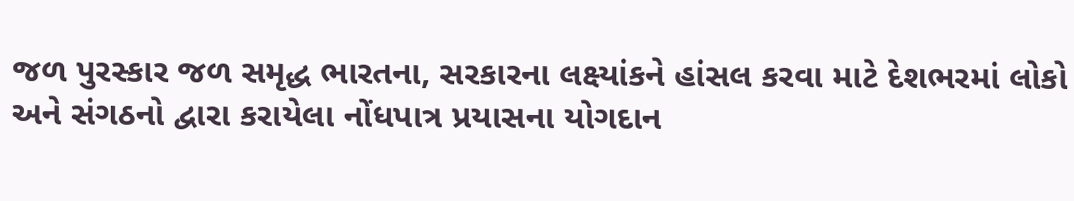જળ પુરસ્કાર જળ સમૃદ્ધ ભારતના, સરકારના લક્ષ્યાંકને હાંસલ કરવા માટે દેશભરમાં લોકો અને સંગઠનો દ્વારા કરાયેલા નોંધપાત્ર પ્રયાસના યોગદાન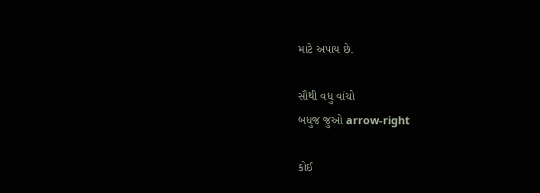માટે અપાય છે.

સૌથી વધુ વાંચો
બધુજ જુઓ arrow-right

કોઈ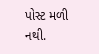પોસ્ટ મળી નથી.